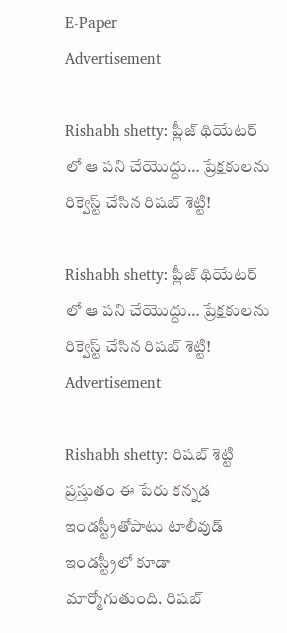E-Paper
Advertisement

Rishabh shetty: ప్లీజ్ థియేటర్ లో ఆ పని చేయొద్దు… ప్రేక్షకులను రిక్వెస్ట్ చేసిన రిషబ్ శెట్టి!

Rishabh shetty: ప్లీజ్ థియేటర్ లో ఆ పని చేయొద్దు… ప్రేక్షకులను రిక్వెస్ట్ చేసిన రిషబ్ శెట్టి!
Advertisement

Rishabh shetty: రిషబ్ శెట్టి ప్రస్తుతం ఈ పేరు కన్నడ ఇండస్ట్రీతోపాటు టాలీవుడ్ ఇండస్ట్రీలో కూడా మార్మోగుతుంది. రిషబ్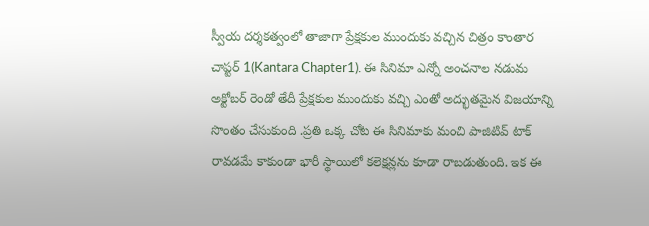స్వీయ దర్శకత్వంలో తాజాగా ప్రేక్షకుల ముందుకు వచ్చిన చిత్రం కాంతార చాప్టర్ 1(Kantara Chapter1). ఈ సినిమా ఎన్నో అంచనాల నడుమ అక్టోబర్ రెండో తేదీ ప్రేక్షకుల ముందుకు వచ్చి ఎంతో అద్భుతమైన విజయాన్ని సొంతం చేసుకుంది .ప్రతి ఒక్క చోట ఈ సినిమాకు మంచి పాజిటివ్ టాక్ రావడమే కాకుండా భారీ స్థాయిలో కలెక్షన్లను కూడా రాబడుతుంది. ఇక ఈ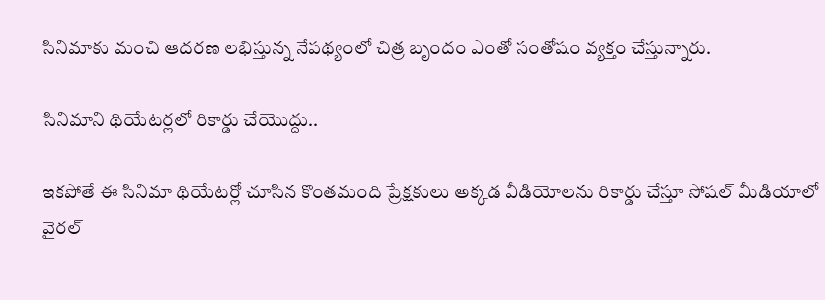సినిమాకు మంచి ఆదరణ లభిస్తున్న నేపథ్యంలో చిత్ర బృందం ఎంతో సంతోషం వ్యక్తం చేస్తున్నారు.

సినిమాని థియేటర్లలో రికార్డు చేయొద్దు..

ఇకపోతే ఈ సినిమా థియేటర్లో చూసిన కొంతమంది ప్రేక్షకులు అక్కడ వీడియోలను రికార్డు చేస్తూ సోషల్ మీడియాలో వైరల్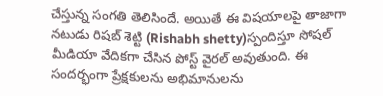చేస్తున్న సంగతి తెలిసిందే. అయితే ఈ విషయాలపై తాజాగా నటుడు రిషబ్ శెట్టి (Rishabh shetty)స్పందిస్తూ సోషల్ మీడియా వేదికగా చేసిన పోస్ట్ వైరల్ అవుతుంది. ఈ సందర్భంగా ప్రేక్షకులను అభిమానులను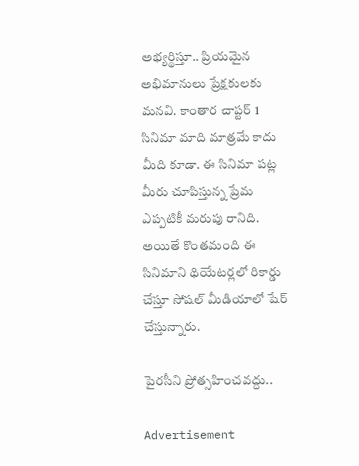అభ్యర్థిస్తూ.. ప్రియమైన అభిమానులు ప్రేక్షకులకు మనవి. కాంతార చాప్టర్ 1 సినిమా మాది మాత్రమే కాదు మీది కూడా. ఈ సినిమా పట్ల మీరు చూపిస్తున్న ప్రేమ ఎప్పటికీ మరుపు రానిది. అయితే కొంతమంది ఈ సినిమాని థియేటర్లలో రికార్డు చేస్తూ సోషల్ మీడియాలో షేర్ చేస్తున్నారు.

పైరసీని ప్రోత్సహించవద్దు..

Advertisement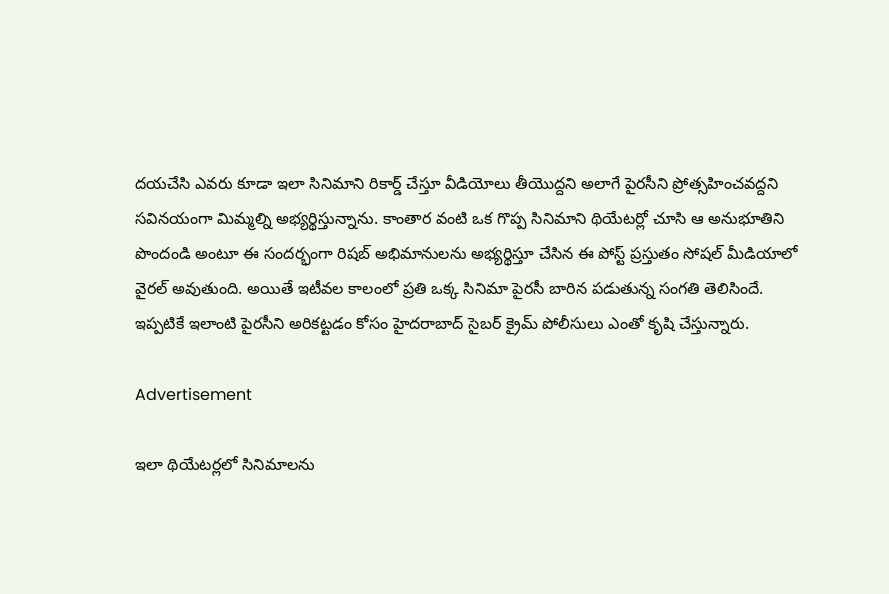దయచేసి ఎవరు కూడా ఇలా సినిమాని రికార్డ్ చేస్తూ వీడియోలు తీయొద్దని అలాగే పైరసీని ప్రోత్సహించవద్దని సవినయంగా మిమ్మల్ని అభ్యర్థిస్తున్నాను. కాంతార వంటి ఒక గొప్ప సినిమాని థియేటర్లో చూసి ఆ అనుభూతిని పొందండి అంటూ ఈ సందర్భంగా రిషబ్ అభిమానులను అభ్యర్థిస్తూ చేసిన ఈ పోస్ట్ ప్రస్తుతం సోషల్ మీడియాలో వైరల్ అవుతుంది. అయితే ఇటీవల కాలంలో ప్రతి ఒక్క సినిమా పైరసీ బారిన పడుతున్న సంగతి తెలిసిందే. ఇప్పటికే ఇలాంటి పైరసీని అరికట్టడం కోసం హైదరాబాద్ సైబర్ క్రైమ్ పోలీసులు ఎంతో కృషి చేస్తున్నారు.

Advertisement

ఇలా థియేటర్లలో సినిమాలను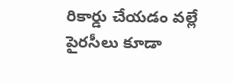రికార్డు చేయడం వల్లే పైరసీలు కూడా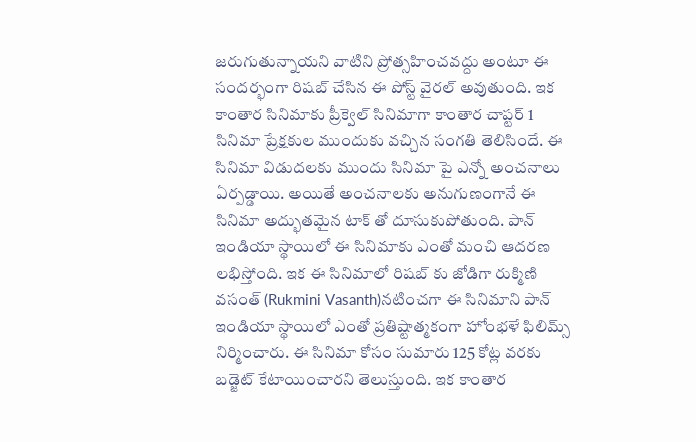జరుగుతున్నాయని వాటిని ప్రోత్సహించవద్దు అంటూ ఈ సందర్భంగా రిషబ్ చేసిన ఈ పోస్ట్ వైరల్ అవుతుంది. ఇక కాంతార సినిమాకు ప్రీక్వెల్ సినిమాగా కాంతార చాప్టర్ 1 సినిమా ప్రేక్షకుల ముందుకు వచ్చిన సంగతి తెలిసిందే. ఈ సినిమా విడుదలకు ముందు సినిమా పై ఎన్నో అంచనాలు ఏర్పడ్డాయి. అయితే అంచనాలకు అనుగుణంగానే ఈ సినిమా అద్భుతమైన టాక్ తో దూసుకుపోతుంది. పాన్ ఇండియా స్థాయిలో ఈ సినిమాకు ఎంతో మంచి ఆదరణ లభిస్తోంది. ఇక ఈ సినిమాలో రిషబ్ కు జోడిగా రుక్మిణి వసంత్ (Rukmini Vasanth)నటించగా ఈ సినిమాని పాన్ ఇండియా స్థాయిలో ఎంతో ప్రతిష్టాత్మకంగా హోంభళే ఫిలిమ్స్ నిర్మించారు. ఈ సినిమా కోసం సుమారు 125 కోట్ల వరకు బడ్జెట్ కేటాయించారని తెలుస్తుంది. ఇక కాంతార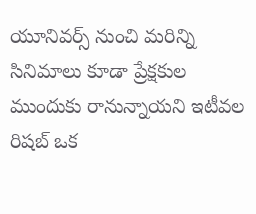యూనివర్స్ నుంచి మరిన్ని సినిమాలు కూడా ప్రేక్షకుల ముందుకు రానున్నాయని ఇటీవల రిషబ్ ఒక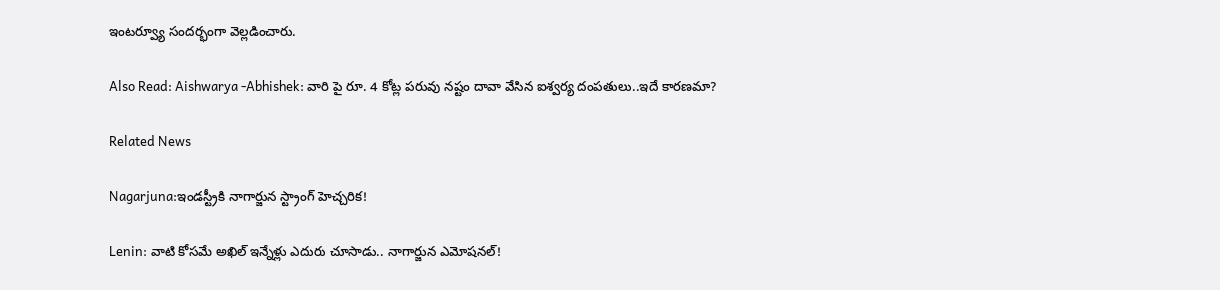ఇంటర్వ్యూ సందర్భంగా వెల్లడించారు.

Also Read: Aishwarya -Abhishek: వారి పై రూ. 4 కోట్ల పరువు నష్టం దావా వేసిన ఐశ్వర్య దంపతులు..ఇదే కారణమా?

Related News

Nagarjuna:ఇండస్ట్రీకి నాగార్జున స్ట్రాంగ్ హెచ్చరిక!

Lenin: వాటి కోసమే అఖిల్ ఇన్నేళ్లు ఎదురు చూసాడు.. నాగార్జున ఎమోషనల్!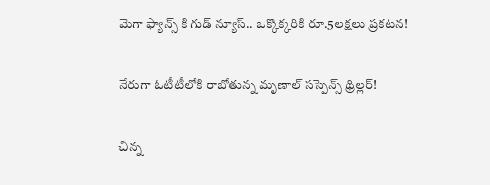మెగా ఫ్యాన్స్ కి గుడ్ న్యూస్.. ఒక్కొక్కరికి రూ.5లక్షలు ప్రకటన!

నేరుగా ఓటీటీలోకి రాబోతున్న మృణాల్ సస్పెన్స్ థ్రిల్లర్!

చిన్న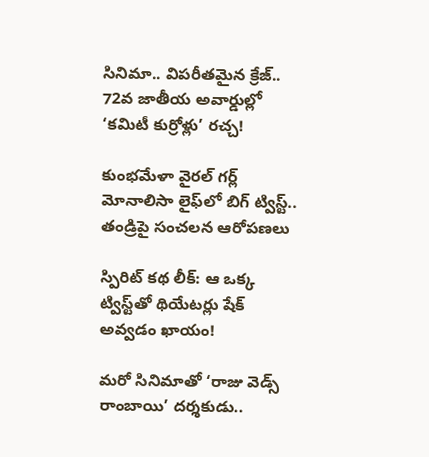సినిమా.. విపరీతమైన క్రేజ్.. 72వ జాతీయ అవార్డుల్లో ‘కమిటీ కుర్రోళ్లు’ రచ్చ!

కుంభమేళా వైరల్ గర్ల్ మోనాలిసా లైఫ్‌లో బిగ్ ట్విస్ట్.. తండ్రిపై సంచలన ఆరోపణలు

స్పిరిట్ కథ లీక్: ఆ ఒక్క ట్విస్ట్‌తో థియేటర్లు షేక్ అవ్వడం ఖాయం!

మరో సినిమాతో ‘రాజు వెడ్స్ రాంబాయి’ దర్శకుడు..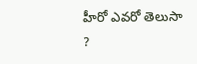హీరో ఎవరో తెలుసా ?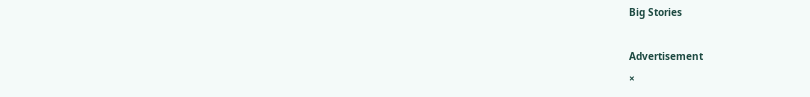Big Stories

Advertisement
×